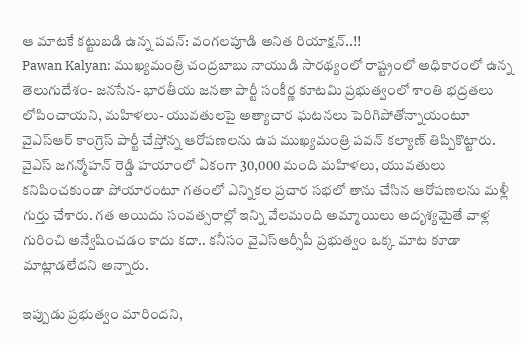ఆ మాటకే కట్టుబడి ఉన్న పవన్: వంగలపూడి అనిత రియాక్షన్..!!
Pawan Kalyan: ముఖ్యమంత్రి చంద్రబాబు నాయుడి సారథ్యంలో రాష్ట్రంలో అధికారంలో ఉన్న తెలుగుదేశం- జనసేన- భారతీయ జనతా పార్టీ సంకీర్ణ కూటమి ప్రభుత్వంలో శాంతి భద్రతలు లోపించాయని, మహిళలు- యువతులపై అత్యాచార ఘటనలు పెరిగిపోతోన్నాయంటూ వైఎస్ఆర్ కాంగ్రెస్ పార్టీ చేస్తోన్న ఆరోపణలను ఉప ముఖ్యమంత్రి పవన్ కల్యాణ్ తిప్పికొట్టారు.
వైఎస్ జగన్మోహన్ రెడ్డి హయాంలో ఏకంగా 30,000 మంది మహిళలు, యువతులు కనిపించకుండా పోయారంటూ గతంలో ఎన్నికల ప్రచార సభలో తాను చేసిన ఆరోపణలను మళ్లీ గుర్తు చేశారు. గత అయిదు సంవత్సరాల్లో ఇన్ని వేలమంది అమ్మాయిలు అదృశ్యమైతే వాళ్ల గురించి అన్వేషించడం కాదు కదా.. కనీసం వైఎస్ఆర్సీపీ ప్రభుత్వం ఒక్క మాట కూడా మాట్లాడలేదని అన్నారు.

ఇప్పుడు ప్రభుత్వం మారిందని,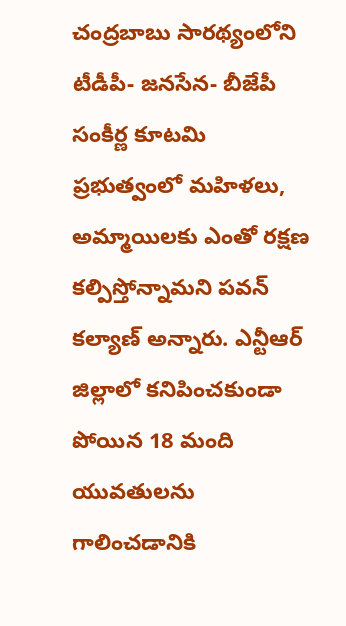చంద్రబాబు సారథ్యంలోని టీడీపీ- జనసేన- బీజేపీ సంకీర్ణ కూటమి ప్రభుత్వంలో మహిళలు, అమ్మాయిలకు ఎంతో రక్షణ కల్పిస్తోన్నామని పవన్ కల్యాణ్ అన్నారు. ఎన్టీఆర్ జిల్లాలో కనిపించకుండా పోయిన 18 మంది యువతులను గాలించడానికి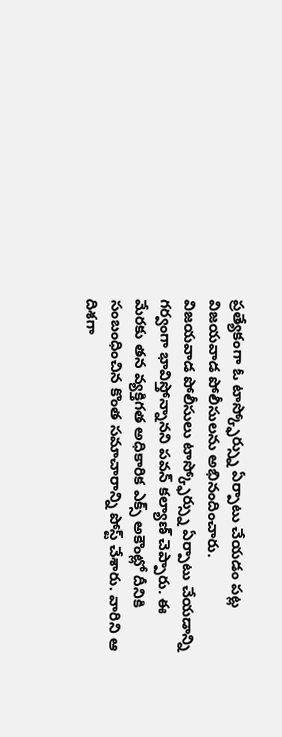ప్రత్యేకంగా ఓ టాస్క్ఫోర్స్ను ఏర్పాటు చేయడం పట్ల విజయవాడ పోలీసులను అభినందించారు.
విజయవాడ పోలీసులు టాస్క్ఫోర్స్ను ఏర్పాటు చేయడాన్ని గర్వంగా భావిస్తోన్నానని పవన్ కల్యాణ్ చెప్పారు. ఈ మేరకు తన వ్యక్తిగత అధికారిక ఎక్స్ అకౌంట్లో దీనికి సంబంధించిన కొంత సమాచారాన్ని పోస్ట్ చేశారు. వారిని ఆ దిశగా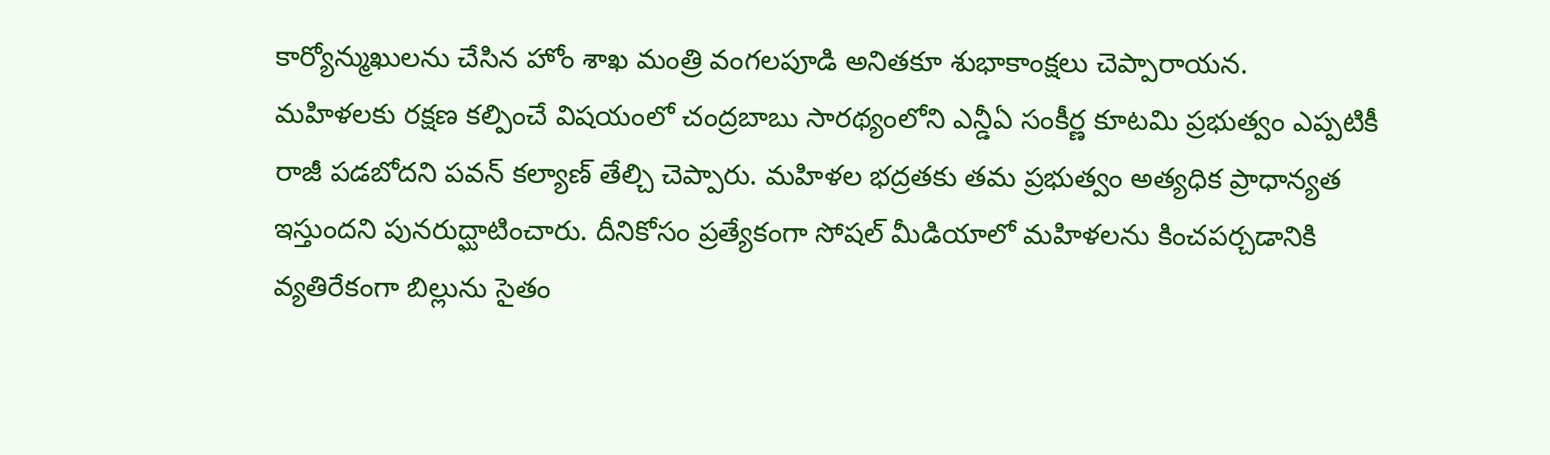కార్యోన్ముఖులను చేసిన హోం శాఖ మంత్రి వంగలపూడి అనితకూ శుభాకాంక్షలు చెప్పారాయన.
మహిళలకు రక్షణ కల్పించే విషయంలో చంద్రబాబు సారథ్యంలోని ఎన్డీఏ సంకీర్ణ కూటమి ప్రభుత్వం ఎప్పటికీ రాజీ పడబోదని పవన్ కల్యాణ్ తేల్చి చెప్పారు. మహిళల భద్రతకు తమ ప్రభుత్వం అత్యధిక ప్రాధాన్యత ఇస్తుందని పునరుద్ఘాటించారు. దీనికోసం ప్రత్యేకంగా సోషల్ మీడియాలో మహిళలను కించపర్చడానికి వ్యతిరేకంగా బిల్లును సైతం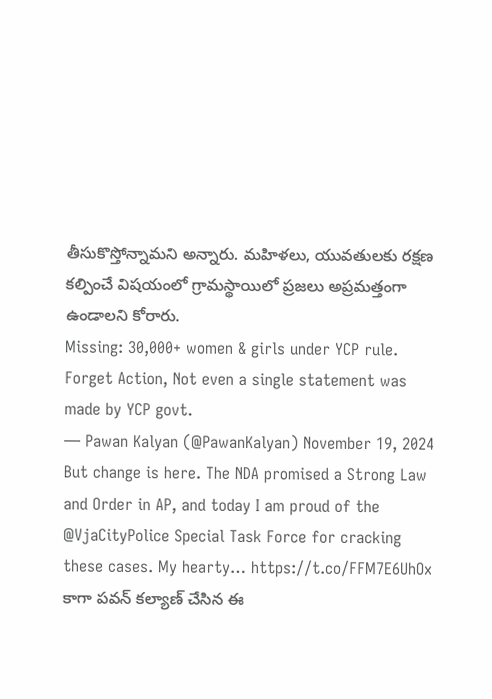తీసుకొస్తోన్నామని అన్నారు. మహిళలు, యువతులకు రక్షణ కల్పించే విషయంలో గ్రామస్థాయిలో ప్రజలు అప్రమత్తంగా ఉండాలని కోరారు.
Missing: 30,000+ women & girls under YCP rule. Forget Action, Not even a single statement was made by YCP govt.
— Pawan Kalyan (@PawanKalyan) November 19, 2024
But change is here. The NDA promised a Strong Law and Order in AP, and today I am proud of the @VjaCityPolice Special Task Force for cracking these cases. My hearty… https://t.co/FFM7E6UhOx
కాగా పవన్ కల్యాణ్ చేసిన ఈ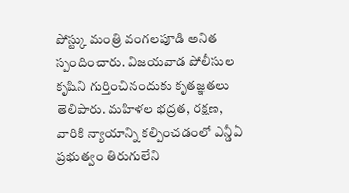పోస్ట్కు మంత్రి వంగలపూడి అనిత స్పందించారు. విజయవాడ పోలీసుల కృషిని గుర్తించినందుకు కృతజ్ఞతలు తెలిపారు. మహిళల భద్రత, రక్షణ, వారికి న్యాయాన్ని కల్పించడంలో ఎన్డీఏ ప్రభుత్వం తిరుగులేని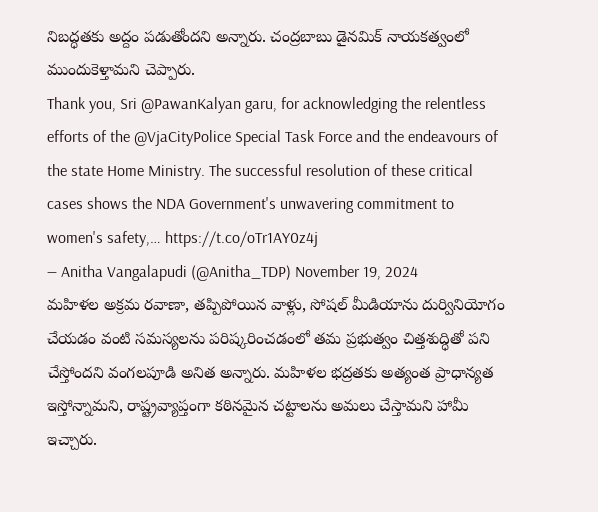నిబద్ధతకు అద్దం పడుతోందని అన్నారు. చంద్రబాబు డైనమిక్ నాయకత్వంలో ముందుకెళ్తామని చెప్పారు.
Thank you, Sri @PawanKalyan garu, for acknowledging the relentless efforts of the @VjaCityPolice Special Task Force and the endeavours of the state Home Ministry. The successful resolution of these critical cases shows the NDA Government's unwavering commitment to women's safety,… https://t.co/oTr1AY0z4j
— Anitha Vangalapudi (@Anitha_TDP) November 19, 2024
మహిళల అక్రమ రవాణా, తప్పిపోయిన వాళ్లు, సోషల్ మీడియాను దుర్వినియోగం చేయడం వంటి సమస్యలను పరిష్కరించడంలో తమ ప్రభుత్వం చిత్తశుద్ధితో పని చేస్తోందని వంగలపూడి అనిత అన్నారు. మహిళల భద్రతకు అత్యంత ప్రాధాన్యత ఇస్తోన్నామని, రాష్ట్రవ్యాప్తంగా కఠినమైన చట్టాలను అమలు చేస్తామని హామీ ఇచ్చారు.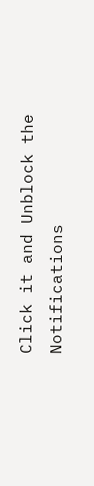Click it and Unblock the Notifications